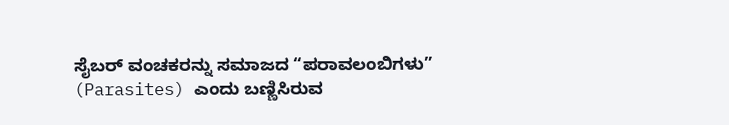ಸೈಬರ್ ವಂಚಕರನ್ನು ಸಮಾಜದ “ಪರಾವಲಂಬಿಗಳು” (Parasites) ಎಂದು ಬಣ್ಣಿಸಿರುವ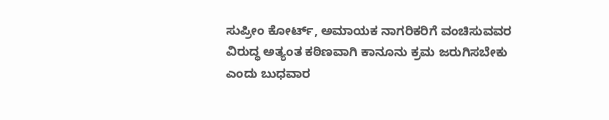ಸುಪ್ರೀಂ ಕೋರ್ಟ್, ಅಮಾಯಕ ನಾಗರಿಕರಿಗೆ ವಂಚಿಸುವವರ ವಿರುದ್ಧ ಅತ್ಯಂತ ಕಠಿಣವಾಗಿ ಕಾನೂನು ಕ್ರಮ ಜರುಗಿಸಬೇಕು ಎಂದು ಬುಧವಾರ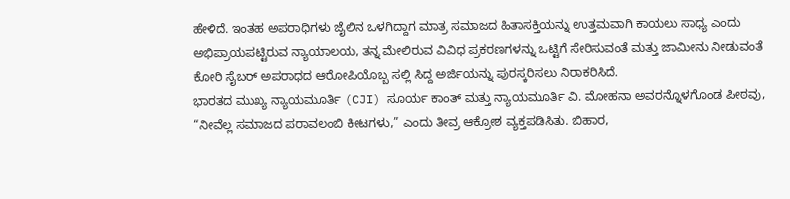ಹೇಳಿದೆ. ಇಂತಹ ಅಪರಾಧಿಗಳು ಜೈಲಿನ ಒಳಗಿದ್ದಾಗ ಮಾತ್ರ ಸಮಾಜದ ಹಿತಾಸಕ್ತಿಯನ್ನು ಉತ್ತಮವಾಗಿ ಕಾಯಲು ಸಾಧ್ಯ ಎಂದು ಅಭಿಪ್ರಾಯಪಟ್ಟಿರುವ ನ್ಯಾಯಾಲಯ, ತನ್ನ ಮೇಲಿರುವ ವಿವಿಧ ಪ್ರಕರಣಗಳನ್ನು ಒಟ್ಟಿಗೆ ಸೇರಿಸುವಂತೆ ಮತ್ತು ಜಾಮೀನು ನೀಡುವಂತೆ ಕೋರಿ ಸೈಬರ್ ಅಪರಾಧದ ಆರೋಪಿಯೊಬ್ಬ ಸಲ್ಲಿ ಸಿದ್ದ ಅರ್ಜಿಯನ್ನು ಪುರಸ್ಕರಿಸಲು ನಿರಾಕರಿಸಿದೆ.
ಭಾರತದ ಮುಖ್ಯ ನ್ಯಾಯಮೂರ್ತಿ (CJI) ಸೂರ್ಯ ಕಾಂತ್ ಮತ್ತು ನ್ಯಾಯಮೂರ್ತಿ ವಿ. ಮೋಹನಾ ಅವರನ್ನೊಳಗೊಂಡ ಪೀಠವು, “ನೀವೆಲ್ಲ ಸಮಾಜದ ಪರಾವಲಂಬಿ ಕೀಟಗಳು,” ಎಂದು ತೀವ್ರ ಆಕ್ರೋಶ ವ್ಯಕ್ತಪಡಿಸಿತು. ಬಿಹಾರ,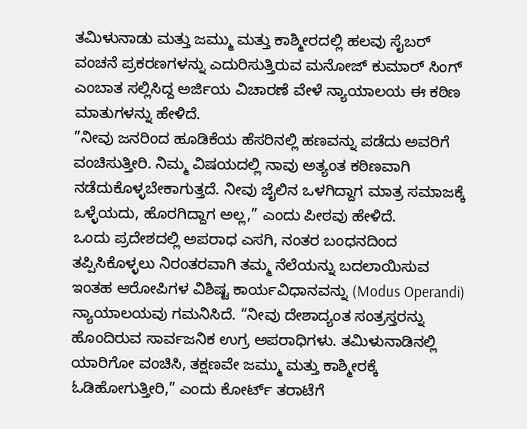ತಮಿಳುನಾಡು ಮತ್ತು ಜಮ್ಮು ಮತ್ತು ಕಾಶ್ಮೀರದಲ್ಲಿ ಹಲವು ಸೈಬರ್ ವಂಚನೆ ಪ್ರಕರಣಗಳನ್ನು ಎದುರಿಸುತ್ತಿರುವ ಮನೋಜ್ ಕುಮಾರ್ ಸಿಂಗ್ ಎಂಬಾತ ಸಲ್ಲಿಸಿದ್ದ ಅರ್ಜಿಯ ವಿಚಾರಣೆ ವೇಳೆ ನ್ಯಾಯಾಲಯ ಈ ಕಠಿಣ ಮಾತುಗಳನ್ನು ಹೇಳಿದೆ.
”ನೀವು ಜನರಿಂದ ಹೂಡಿಕೆಯ ಹೆಸರಿನಲ್ಲಿ ಹಣವನ್ನು ಪಡೆದು ಅವರಿಗೆ ವಂಚಿಸುತ್ತೀರಿ. ನಿಮ್ಮ ವಿಷಯದಲ್ಲಿ ನಾವು ಅತ್ಯಂತ ಕಠಿಣವಾಗಿ ನಡೆದುಕೊಳ್ಳಬೇಕಾಗುತ್ತದೆ. ನೀವು ಜೈಲಿನ ಒಳಗಿದ್ದಾಗ ಮಾತ್ರ ಸಮಾಜಕ್ಕೆ ಒಳ್ಳೆಯದು, ಹೊರಗಿದ್ದಾಗ ಅಲ್ಲ,” ಎಂದು ಪೀಠವು ಹೇಳಿದೆ.
ಒಂದು ಪ್ರದೇಶದಲ್ಲಿ ಅಪರಾಧ ಎಸಗಿ, ನಂತರ ಬಂಧನದಿಂದ ತಪ್ಪಿಸಿಕೊಳ್ಳಲು ನಿರಂತರವಾಗಿ ತಮ್ಮ ನೆಲೆಯನ್ನು ಬದಲಾಯಿಸುವ ಇಂತಹ ಆರೋಪಿಗಳ ವಿಶಿಷ್ಟ ಕಾರ್ಯವಿಧಾನವನ್ನು (Modus Operandi) ನ್ಯಾಯಾಲಯವು ಗಮನಿಸಿದೆ. “ನೀವು ದೇಶಾದ್ಯಂತ ಸಂತ್ರಸ್ತರನ್ನು ಹೊಂದಿರುವ ಸಾರ್ವಜನಿಕ ಉಗ್ರ ಅಪರಾಧಿಗಳು. ತಮಿಳುನಾಡಿನಲ್ಲಿ ಯಾರಿಗೋ ವಂಚಿಸಿ, ತಕ್ಷಣವೇ ಜಮ್ಮು ಮತ್ತು ಕಾಶ್ಮೀರಕ್ಕೆ ಓಡಿಹೋಗುತ್ತೀರಿ,” ಎಂದು ಕೋರ್ಟ್ ತರಾಟೆಗೆ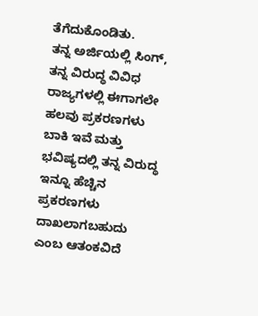ತೆಗೆದುಕೊಂಡಿತು.
ತನ್ನ ಅರ್ಜಿಯಲ್ಲಿ ಸಿಂಗ್, ತನ್ನ ವಿರುದ್ಧ ವಿವಿಧ ರಾಜ್ಯಗಳಲ್ಲಿ ಈಗಾಗಲೇ ಹಲವು ಪ್ರಕರಣಗಳು ಬಾಕಿ ಇವೆ ಮತ್ತು ಭವಿಷ್ಯದಲ್ಲಿ ತನ್ನ ವಿರುದ್ಧ ಇನ್ನೂ ಹೆಚ್ಚಿನ ಪ್ರಕರಣಗಳು ದಾಖಲಾಗಬಹುದು ಎಂಬ ಆತಂಕವಿದೆ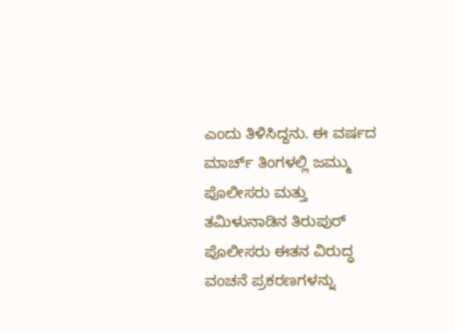ಎಂದು ತಿಳಿಸಿದ್ದನು. ಈ ವರ್ಷದ ಮಾರ್ಚ್ ತಿಂಗಳಲ್ಲಿ ಜಮ್ಮು ಪೊಲೀಸರು ಮತ್ತು ತಮಿಳುನಾಡಿನ ತಿರುಪುರ್ ಪೊಲೀಸರು ಈತನ ವಿರುದ್ಧ ವಂಚನೆ ಪ್ರಕರಣಗಳನ್ನು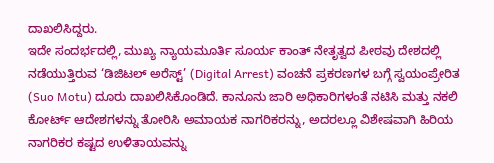ದಾಖಲಿಸಿದ್ದರು.
ಇದೇ ಸಂದರ್ಭದಲ್ಲಿ, ಮುಖ್ಯ ನ್ಯಾಯಮೂರ್ತಿ ಸೂರ್ಯ ಕಾಂತ್ ನೇತೃತ್ವದ ಪೀಠವು ದೇಶದಲ್ಲಿ ನಡೆಯುತ್ತಿರುವ ‘ಡಿಜಿಟಲ್ ಅರೆಸ್ಟ್’ (Digital Arrest) ವಂಚನೆ ಪ್ರಕರಣಗಳ ಬಗ್ಗೆ ಸ್ವಯಂಪ್ರೇರಿತ (Suo Motu) ದೂರು ದಾಖಲಿಸಿಕೊಂಡಿದೆ. ಕಾನೂನು ಜಾರಿ ಅಧಿಕಾರಿಗಳಂತೆ ನಟಿಸಿ ಮತ್ತು ನಕಲಿ ಕೋರ್ಟ್ ಆದೇಶಗಳನ್ನು ತೋರಿಸಿ ಅಮಾಯಕ ನಾಗರಿಕರನ್ನು, ಅದರಲ್ಲೂ ವಿಶೇಷವಾಗಿ ಹಿರಿಯ ನಾಗರಿಕರ ಕಷ್ಟದ ಉಳಿತಾಯವನ್ನು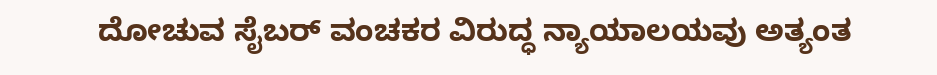ದೋಚುವ ಸೈಬರ್ ವಂಚಕರ ವಿರುದ್ಧ ನ್ಯಾಯಾಲಯವು ಅತ್ಯಂತ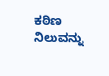ಕಠಿಣ ನಿಲುವನ್ನು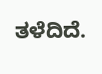ತಳೆದಿದೆ.